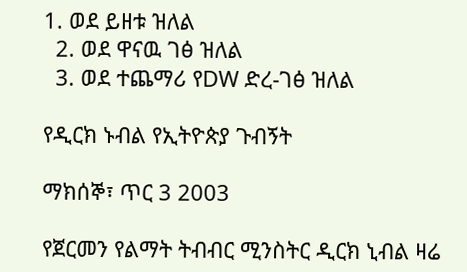1. ወደ ይዘቱ ዝለል
  2. ወደ ዋናዉ ገፅ ዝለል
  3. ወደ ተጨማሪ የDW ድረ-ገፅ ዝለል

የዲርክ ኑብል የኢትዮጵያ ጉብኝት

ማክሰኞ፣ ጥር 3 2003

የጀርመን የልማት ትብብር ሚንስትር ዲርክ ኒብል ዛሬ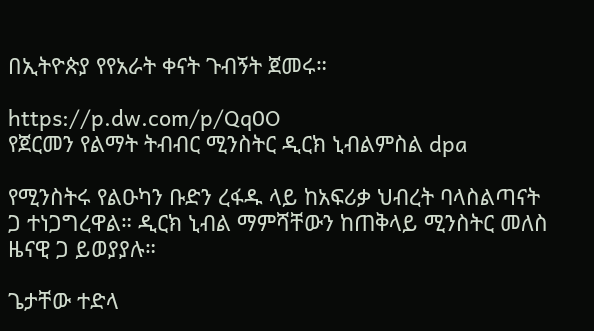በኢትዮጵያ የየአራት ቀናት ጉብኝት ጀመሩ።

https://p.dw.com/p/Qq0O
የጀርመን የልማት ትብብር ሚንስትር ዲርክ ኒብልምስል dpa

የሚንስትሩ የልዑካን ቡድን ረፋዱ ላይ ከአፍሪቃ ህብረት ባላስልጣናት ጋ ተነጋግረዋል። ዲርክ ኒብል ማምሻቸውን ከጠቅላይ ሚንስትር መለስ ዜናዊ ጋ ይወያያሉ።

ጌታቸው ተድላ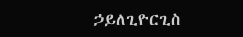ኃይለጊዮርጊስ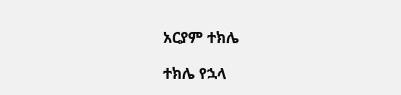አርያም ተክሌ

ተክሌ የኋላ